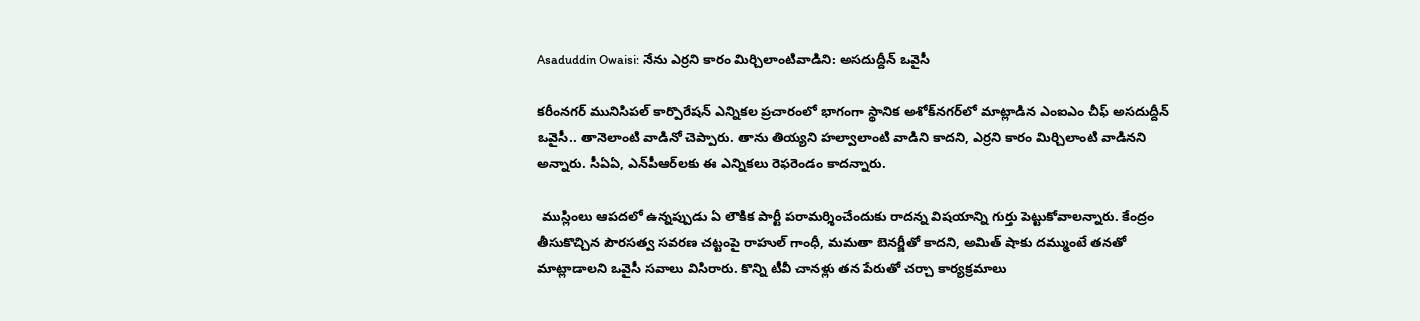Asaduddin Owaisi: నేను ఎర్రని కారం మిర్చిలాంటివాడిని: అసదుద్దీన్ ఒవైసీ

కరీంనగర్ మునిసిపల్ కార్పొరేషన్ ఎన్నికల ప్రచారంలో భాగంగా స్థానిక అశోక్‌నగర్‌లో మాట్లాడిన ఎంఐఎం చీఫ్ అసదుద్దీన్ ఒవైసీ.. తానెలాంటి వాడినో చెప్పారు. తాను తియ్యని హల్వాలాంటి వాడిని కాదని, ఎర్రని కారం మిర్చిలాంటి వాడినని అన్నారు. సీఏఏ, ఎన్‌పీఆర్‌లకు ఈ ఎన్నికలు రెఫరెండం కాదన్నారు.

 ముస్లింలు ఆపదలో ఉన్నప్పుడు ఏ లౌకిక పార్టీ పరామర్శించేందుకు రాదన్న విషయాన్ని గుర్తు పెట్టుకోవాలన్నారు. కేంద్రం తీసుకొచ్చిన పౌరసత్వ సవరణ చట్టంపై రాహుల్ గాంధీ, మమతా బెనర్జీతో కాదని, అమిత్ షాకు దమ్ముంటే తనతో మాట్లాడాలని ఒవైసీ సవాలు విసిరారు. కొన్ని టీవీ చానళ్లు తన పేరుతో చర్చా కార్యక్రమాలు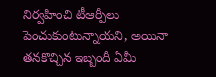నిర్వహించి టీఆర్పీలు పెంచుకుంటున్నాయని, అయినా తనకొచ్చిన ఇబ్బందీ ఏమీ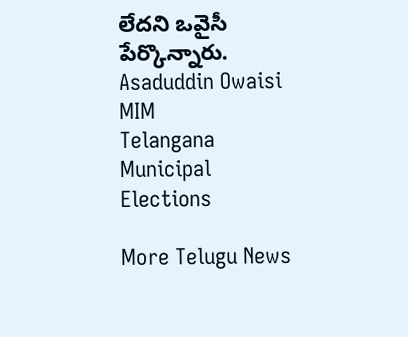లేదని ఒవైసీ పేర్కొన్నారు.
Asaduddin Owaisi
MIM
Telangana Municipal Elections

More Telugu News